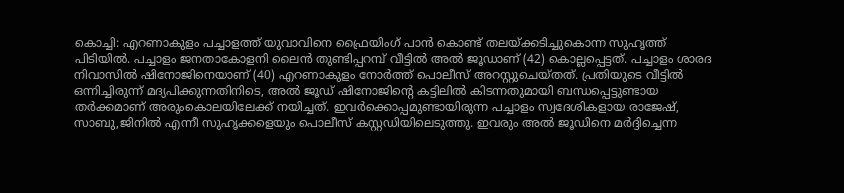കൊച്ചി: എറണാകുളം പച്ചാളത്ത് യുവാവിനെ ഫ്രൈയിംഗ് പാൻ കൊണ്ട് തലയ്ക്കടിച്ചുകൊന്ന സുഹൃത്ത് പിടിയിൽ. പച്ചാളം ജനതാകോളനി ലൈൻ തുണ്ടിപ്പറമ്പ് വീട്ടിൽ അൽ ജൂഡാണ് (42) കൊല്ലപ്പെട്ടത്. പച്ചാളം ശാരദ നിവാസിൽ ഷിനോജിനെയാണ് (40) എറണാകുളം നോർത്ത് പൊലീസ് അറസ്റ്റുചെയ്തത്. പ്രതിയുടെ വീട്ടിൽ ഒന്നിച്ചിരുന്ന് മദ്യപിക്കുന്നതിനിടെ, അൽ ജൂഡ് ഷിനോജിന്റെ കട്ടിലിൽ കിടന്നതുമായി ബന്ധപ്പെട്ടുണ്ടായ തർക്കമാണ് അരുംകൊലയിലേക്ക് നയിച്ചത്. ഇവർക്കൊപ്പമുണ്ടായിരുന്ന പച്ചാളം സ്വദേശികളായ രാജേഷ്, സാബു,ജിനിൽ എന്നീ സുഹൃക്കളെയും പൊലീസ് കസ്റ്റഡിയിലെടുത്തു. ഇവരും അൽ ജൂഡിനെ മർദ്ദിച്ചെന്ന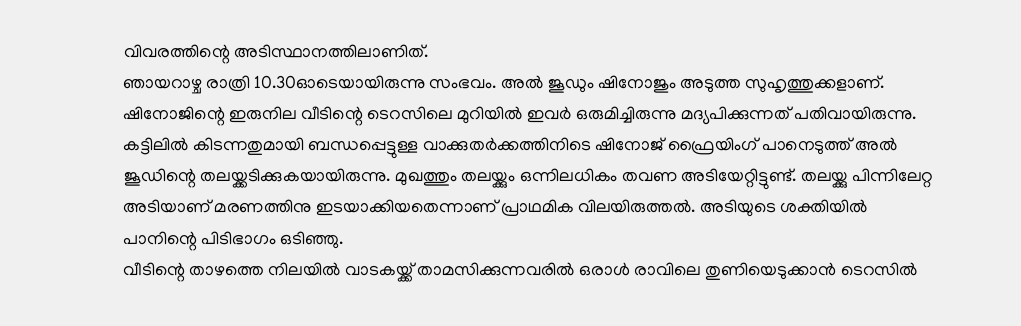വിവരത്തിന്റെ അടിസ്ഥാനത്തിലാണിത്.
ഞായറാഴ്ച രാത്രി 10.30ഓടെയായിരുന്നു സംഭവം. അൽ ജൂഡും ഷിനോജും അടുത്ത സുഹൃത്തുക്കളാണ്. ഷിനോജിന്റെ ഇരുനില വീടിന്റെ ടെറസിലെ മുറിയിൽ ഇവർ ഒരുമിച്ചിരുന്നു മദ്യപിക്കുന്നത് പതിവായിരുന്നു. കട്ടിലിൽ കിടന്നതുമായി ബന്ധപ്പെട്ടുള്ള വാക്കുതർക്കത്തിനിടെ ഷിനോജ് ഫ്രൈയിംഗ് പാനെടുത്ത് അൽ ജൂഡിന്റെ തലയ്ക്കടിക്കുകയായിരുന്നു. മുഖത്തും തലയ്ക്കും ഒന്നിലധികം തവണ അടിയേറ്റിട്ടുണ്ട്. തലയ്ക്കു പിന്നിലേറ്റ അടിയാണ് മരണത്തിനു ഇടയാക്കിയതെന്നാണ് പ്രാഥമിക വിലയിരുത്തൽ. അടിയുടെ ശക്തിയിൽ പാനിന്റെ പിടിഭാഗം ഒടിഞ്ഞു.
വീടിന്റെ താഴത്തെ നിലയിൽ വാടകയ്ക്ക് താമസിക്കുന്നവരിൽ ഒരാൾ രാവിലെ തുണിയെടുക്കാൻ ടെറസിൽ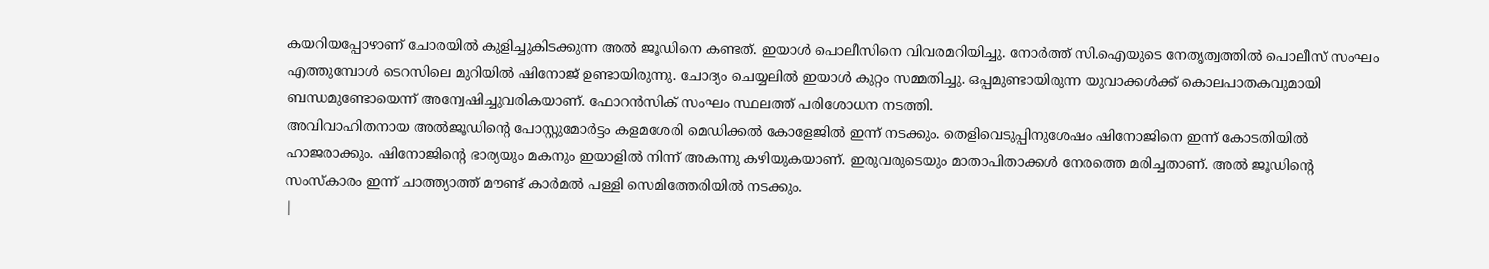കയറിയപ്പോഴാണ് ചോരയിൽ കുളിച്ചുകിടക്കുന്ന അൽ ജൂഡിനെ കണ്ടത്. ഇയാൾ പൊലീസിനെ വിവരമറിയിച്ചു. നോർത്ത് സി.ഐയുടെ നേതൃത്വത്തിൽ പൊലീസ് സംഘം എത്തുമ്പോൾ ടെറസിലെ മുറിയിൽ ഷിനോജ് ഉണ്ടായിരുന്നു. ചോദ്യം ചെയ്യലിൽ ഇയാൾ കുറ്റം സമ്മതിച്ചു. ഒപ്പമുണ്ടായിരുന്ന യുവാക്കൾക്ക് കൊലപാതകവുമായി ബന്ധമുണ്ടോയെന്ന് അന്വേഷിച്ചുവരികയാണ്. ഫോറൻസിക് സംഘം സ്ഥലത്ത് പരിശോധന നടത്തി.
അവിവാഹിതനായ അൽജൂഡിന്റെ പോസ്റ്റുമോർട്ടം കളമശേരി മെഡിക്കൽ കോളേജിൽ ഇന്ന് നടക്കും. തെളിവെടുപ്പിനുശേഷം ഷിനോജിനെ ഇന്ന് കോടതിയിൽ ഹാജരാക്കും. ഷിനോജിന്റെ ഭാര്യയും മകനും ഇയാളിൽ നിന്ന് അകന്നു കഴിയുകയാണ്. ഇരുവരുടെയും മാതാപിതാക്കൾ നേരത്തെ മരിച്ചതാണ്. അൽ ജൂഡിന്റെ സംസ്കാരം ഇന്ന് ചാത്ത്യാത്ത് മൗണ്ട് കാർമൽ പള്ളി സെമിത്തേരിയിൽ നടക്കും.
|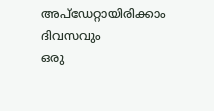അപ്ഡേറ്റായിരിക്കാം ദിവസവും
ഒരു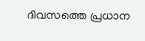ദിവസത്തെ പ്രധാന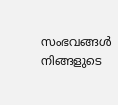സംഭവങ്ങൾ നിങ്ങളുടെ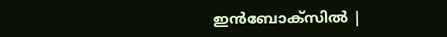ഇൻബോക്സിൽ |